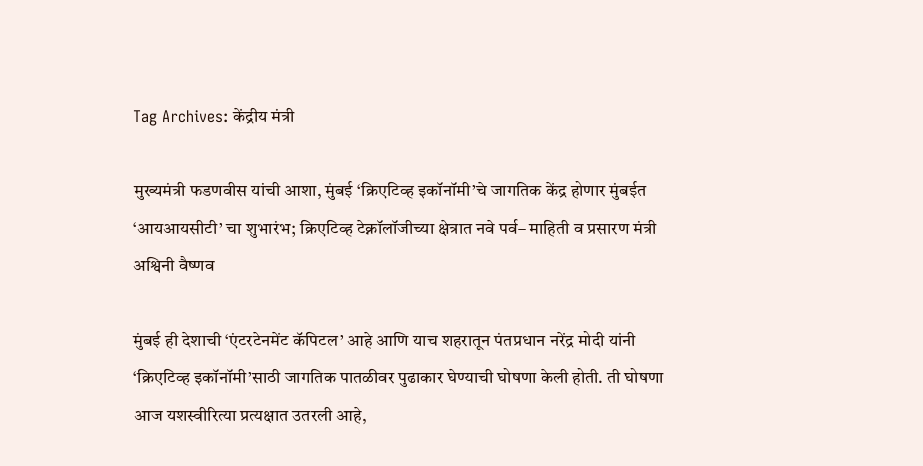Tag Archives: केंद्रीय मंत्री

मुख्यमंत्री फडणवीस यांची आशा, मुंबई ‘क्रिएटिव्ह इकॉनॉमी’चे जागतिक केंद्र होणार मुंबईत ‘आयआयसीटी’ चा शुभारंभ; क्रिएटिव्ह टेक्नॉलॉजीच्या क्षेत्रात नवे पर्व– माहिती व प्रसारण मंत्री अश्विनी वैष्णव

मुंबई ही देशाची ‘एंटरटेनमेंट कॅपिटल’ आहे आणि याच शहरातून पंतप्रधान नरेंद्र मोदी यांनी ‘क्रिएटिव्ह इकॉनॉमी’साठी जागतिक पातळीवर पुढाकार घेण्याची घोषणा केली होती. ती घोषणा आज यशस्वीरित्या प्रत्यक्षात उतरली आहे,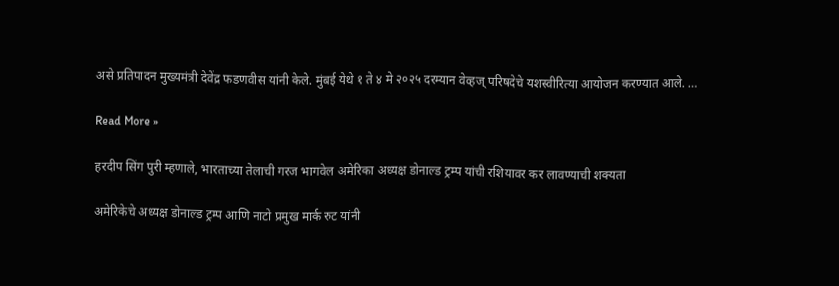असे प्रतिपादन मुख्यमंत्री देवेंद्र फडणवीस यांनी केले. मुंबई येथे १ ते ४ मे २०२५ दरम्यान वेव्हज् परिषदेचे यशस्वीरित्या आयोजन करण्यात आले. …

Read More »

हरदीप सिंग पुरी म्हणाले, भारताच्या तेलाची गरज भागवेल अमेरिका अध्यक्ष डोनाल्ड ट्रम्प यांची रशियावर कर लावण्याची शक्यता

अमेरिकेचे अध्यक्ष डोनाल्ड ट्रम्प आणि नाटो प्रमुख मार्क रुट यांनी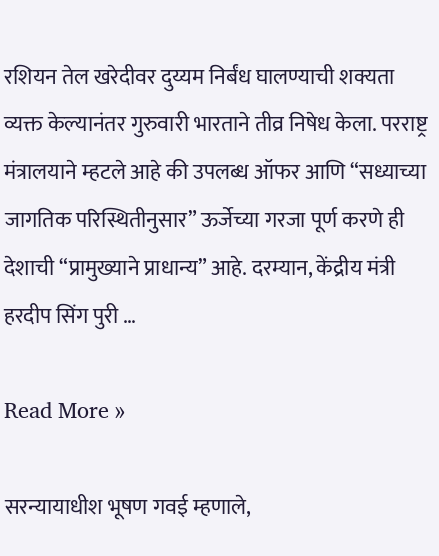रशियन तेल खरेदीवर दुय्यम निर्बंध घालण्याची शक्यता व्यक्त केल्यानंतर गुरुवारी भारताने तीव्र निषेध केला. परराष्ट्र मंत्रालयाने म्हटले आहे की उपलब्ध ऑफर आणि “सध्याच्या जागतिक परिस्थितीनुसार” ऊर्जेच्या गरजा पूर्ण करणे ही देशाची “प्रामुख्याने प्राधान्य” आहे. दरम्यान, केंद्रीय मंत्री हरदीप सिंग पुरी …

Read More »

सरन्यायाधीश भूषण गवई म्हणाले,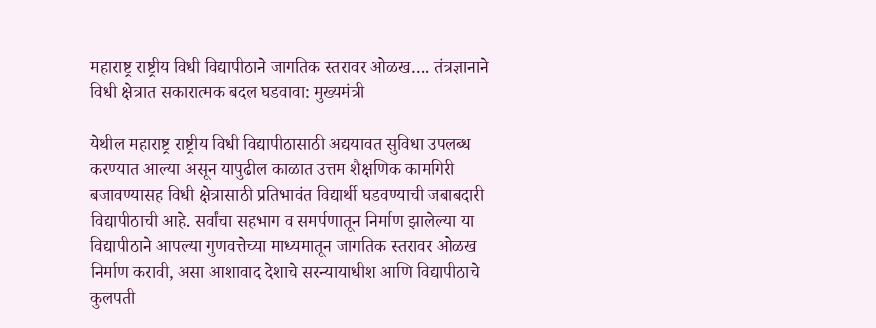महाराष्ट्र राष्ट्रीय विधी विद्यापीठाने जागतिक स्तरावर ओळख…. तंत्रज्ञानाने विधी क्षेत्रात सकारात्मक बदल घडवावा: मुख्यमंत्री

येथील महाराष्ट्र राष्ट्रीय विधी विद्यापीठासाठी अद्ययावत सुविधा उपलब्ध करण्यात आल्या असून यापुढील काळात उत्तम शैक्षणिक कामगिरी बजावण्यासह विधी क्षेत्रासाठी प्रतिभावंत विद्यार्थी घडवण्याची जबाबदारी विद्यापीठाची आहे. सर्वांचा सहभाग व समर्पणातून निर्माण झालेल्या या विद्यापीठाने आपल्या गुणवत्तेच्या माध्यमातून जागतिक स्तरावर ओळख निर्माण करावी, असा आशावाद देशाचे सरन्यायाधीश आणि विद्यापीठाचे कुलपती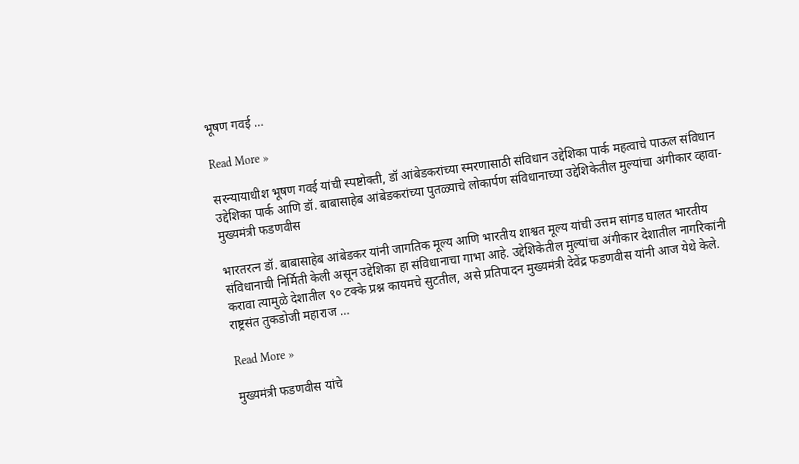भूषण गवई …

Read More »

सरन्यायाधीश भूषण गवई यांची स्पष्टोक्ती, डॉ आंबेडकरांच्या स्मरणासाठी संविधान उद्देशिका पार्क महत्वाचे पाऊल संविधान उद्देशिका पार्क आणि डॉ. बाबासाहेब आंबेडकरांच्या पुतळ्याचे लोकार्पण संविधानाच्या उद्देशिकेतील मुल्यांचा अंगीकार व्हावा- मुख्यमंत्री फडणवीस

भारतरत्न डॉ. बाबासाहेब आंबेडकर यांनी जागतिक मूल्य आणि भारतीय शाश्वत मूल्य यांची उत्तम सांगड घालत भारतीय संविधानाची निर्मिती केली असून उद्देशिका हा संविधानाचा गाभा आहे. उद्देशिकेतील मुल्यांचा अंगीकार देशातील नागरिकांनी करावा त्यामुळे देशातील ९० टक्के प्रश्न कायमचे सुटतील, असे प्रतिपादन मुख्यमंत्री देवेंद्र फडणवीस यांनी आज येथे केले. राष्ट्रसंत तुकडोजी महाराज …

Read More »

मुख्यमंत्री फडणवीस यांचे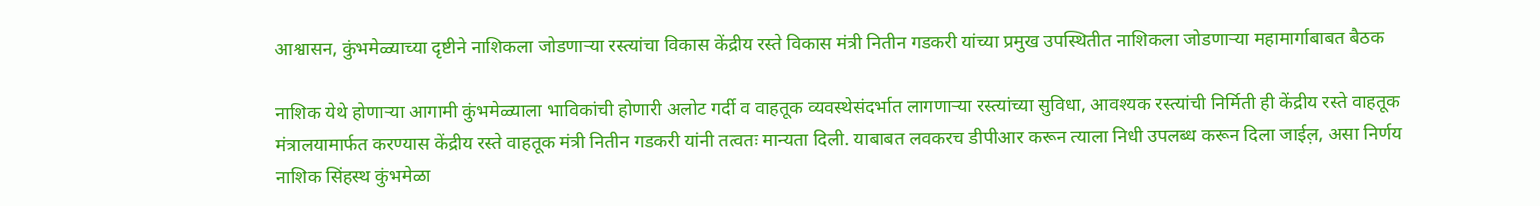आश्वासन, कुंभमेळ्याच्या दृष्टीने नाशिकला जोडणाऱ्या रस्त्यांचा विकास केंद्रीय रस्ते विकास मंत्री नितीन गडकरी यांच्या प्रमुख उपस्थितीत नाशिकला जोडणाऱ्या महामार्गाबाबत बैठक

नाशिक येथे होणाऱ्या आगामी कुंभमेळ्याला भाविकांची होणारी अलोट गर्दी व वाहतूक व्यवस्थेसंदर्भात लागणाऱ्या रस्त्यांच्या सुविधा, आवश्यक रस्त्यांची निर्मिती ही केंद्रीय रस्ते वाहतूक मंत्रालयामार्फत करण्यास केंद्रीय रस्ते वाहतूक मंत्री नितीन गडकरी यांनी तत्वतः मान्यता दिली. याबाबत लवकरच डीपीआर करून त्याला निधी उपलब्ध करून दिला जाईल़, असा निर्णय नाशिक सिंहस्थ कुंभमेळा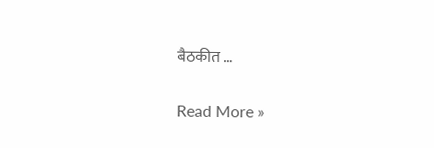बैठकीत …

Read More »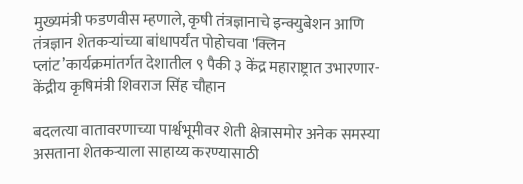मुख्यमंत्री फडणवीस म्हणाले, कृषी तंत्रज्ञानाचे इन्क्युबेशन आणि तंत्रज्ञान शेतकऱ्यांच्या बांधापर्यंत पोहोचवा 'क्लिन प्लांट’कार्यक्रमांतर्गत देशातील ९ पैकी ३ केंद्र महाराष्ट्रात उभारणार- केंद्रीय कृषिमंत्री शिवराज सिंह चौहान

बदलत्या वातावरणाच्या पार्श्वभूमीवर शेती क्षेत्रासमोर अनेक समस्या असताना शेतकऱ्याला साहाय्य करण्यासाठी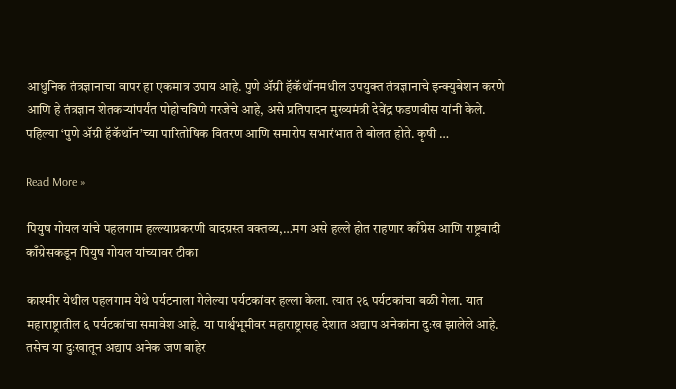आधुनिक तंत्रज्ञानाचा वापर हा एकमात्र उपाय आहे. पुणे ॲग्री हॅकॅथॉनमधील उपयुक्त तंत्रज्ञानाचे इन्क्युबेशन करणे आणि हे तंत्रज्ञान शेतकऱ्यांपर्यंत पोहोचविणे गरजेचे आहे, असे प्रतिपादन मुख्यमंत्री देवेंद्र फडणवीस यांनी केले. पहिल्या ‘पुणे ॲग्री हॅकॅथॉन’च्या पारितोषिक वितरण आणि समारोप सभारंभात ते बोलत होते. कृषी …

Read More »

पियुष गोयल यांचे पहलगाम हल्ल्याप्रकरणी वादग्रस्त वक्तव्य,…मग असे हल्ले होत राहणार काँग्रेस आणि राष्ट्रवादी काँग्रेसकडून पियुष गोयल यांच्यावर टीका

काश्मीर येथील पहलगाम येथे पर्यटनाला गेलेल्या पर्यटकांवर हल्ला केला. त्यात २६ पर्यटकांचा बळी गेला. यात महाराष्ट्रातील ६ पर्यटकांचा समावेश आहे. या पार्श्वभूमीवर महाराष्ट्रासह देशात अद्याप अनेकांना दुःख झालेले आहे. तसेच या दुःखातून अद्याप अनेक जण बाहेर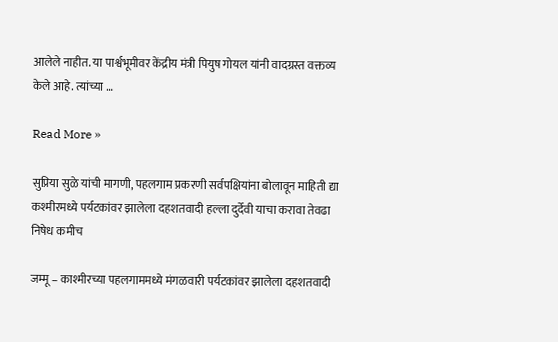आलेले नाहीत. या पार्श्वभूमीवर केंद्रीय मंत्री पियुष गोयल यांनी वादग्रस्त वक्तव्य केले आहे. त्यांच्या …

Read More »

सुप्रिया सुळे यांची मागणी, पहलगाम प्रकरणी सर्वपक्षियांना बोलावून माहिती द्या कश्मीरमध्ये पर्यटकांवर झालेला दहशतवादी हल्ला दुर्देवी याचा करावा तेवढा निषेध कमीच

जम्मू – काश्मीरच्या पहलगाममध्ये मंगळवारी पर्यटकांवर झालेला दहशतवादी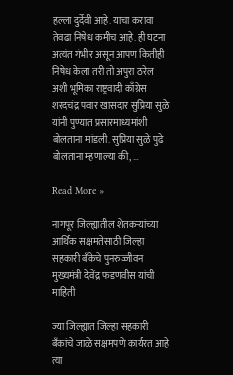हल्ला दुर्देवी आहे. याचा करावा तेवढा निषेध कमीच आहे. ही घटना अत्यंत गंभीर असून आपण कितीही निषेध केला तरी तो अपुरा ठरेल अशी भूमिका राष्ट्रवादी काँग्रेस शरदचंद्र पवार खासदार सुप्रिया सुळे यांनी पुण्यात प्रसारमाध्यमांशी बोलताना मांडली. सुप्रिया सुळे पुढे बोलताना म्हणाल्या की, …

Read More »

नागपूर जिल्ह्यातील शेतकऱ्यांच्या आर्थिक सक्षमतेसाठी जिल्हा सहकारी बँकेचे पुनरुज्जीवन मुख्यमंत्री देवेंद्र फडणवीस यांची माहिती

ज्या जिल्ह्यात जिल्हा सहकारी बँकांचे जाळे सक्षमपणे कार्यरत आहे त्या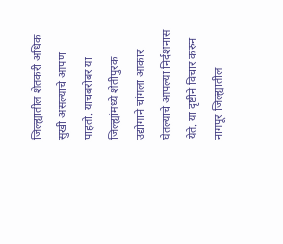जिल्ह्यातील शेतकरी अधिक सुखी असल्याचे आपण पाहतो. याचबरोबर या जिल्ह्यांमध्ये शेतीपुरक उद्योगाने चांगला आकार घेतल्याचे आपल्या निर्दशनास येते. या दृष्टीने विचार करुन नागपूर जिल्ह्यातील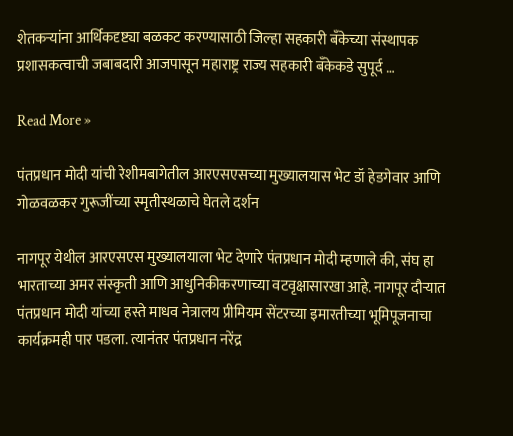शेतकऱ्यांना आर्थिकदृष्ट्या बळकट करण्यासाठी जिल्हा सहकारी बँकेच्या संस्थापक प्रशासकत्वाची जबाबदारी आजपासून महाराष्ट्र राज्य सहकारी बँकेकडे सुपूर्द …

Read More »

पंतप्रधान मोदी यांची रेशीमबागेतील आरएसएसच्या मुख्यालयास भेट डॉ हेडगेवार आणि गोळवळकर गुरूजींच्या स्मृतीस्थळाचे घेतले दर्शन

नागपूर येथील आरएसएस मुख्यालयाला भेट देणारे पंतप्रधान मोदी म्हणाले की, संघ हा भारताच्या अमर संस्कृती आणि आधुनिकीकरणाच्या वटवृक्षासारखा आहे. नागपूर दौऱ्यात पंतप्रधान मोदी यांच्या हस्ते माधव नेत्रालय प्रीमियम सेंटरच्या इमारतीच्या भूमिपूजनाचा कार्यक्रमही पार पडला. त्यानंतर पंतप्रधान नरेंद्र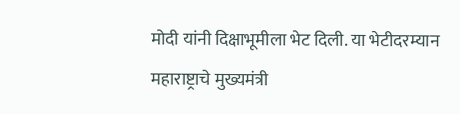मोदी यांनी दिक्षाभूमीला भेट दिली. या भेटीदरम्यान महाराष्ट्राचे मुख्यमंत्री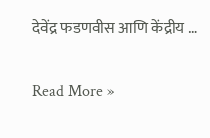देवेंद्र फडणवीस आणि केंद्रीय …

Read More »